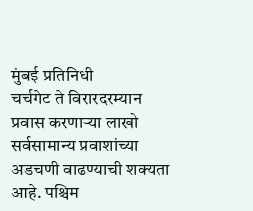मुंबई प्रतिनिधी
चर्चगेट ते विरारदरम्यान प्रवास करणाऱ्या लाखो सर्वसामान्य प्रवाशांच्या अडचणी वाढण्याची शक्यता आहे. पश्चिम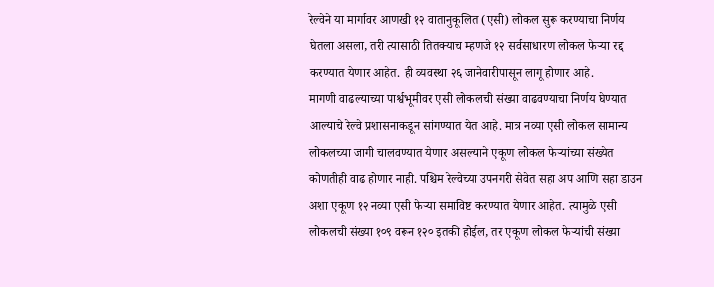रेल्वेने या मार्गावर आणखी १२ वातानुकूलित (एसी) लोकल सुरू करण्याचा निर्णय घेतला असला, तरी त्यासाठी तितक्याच म्हणजे १२ सर्वसाधारण लोकल फेऱ्या रद्द करण्यात येणार आहेत. ही व्यवस्था २६ जानेवारीपासून लागू होणार आहे.
मागणी वाढल्याच्या पार्श्वभूमीवर एसी लोकलची संख्या वाढवण्याचा निर्णय घेण्यात आल्याचे रेल्वे प्रशासनाकडून सांगण्यात येत आहे. मात्र नव्या एसी लोकल सामान्य लोकलच्या जागी चालवण्यात येणार असल्याने एकूण लोकल फेऱ्यांच्या संख्येत कोणतीही वाढ होणार नाही. पश्चिम रेल्वेच्या उपनगरी सेवेत सहा अप आणि सहा डाउन अशा एकूण १२ नव्या एसी फेऱ्या समाविष्ट करण्यात येणार आहेत. त्यामुळे एसी लोकलची संख्या १०९ वरून १२० इतकी होईल, तर एकूण लोकल फेऱ्यांची संख्या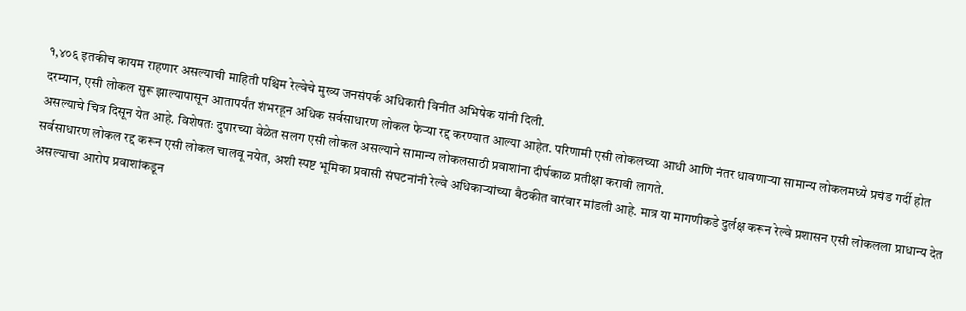१,४०६ इतकीच कायम राहणार असल्याची माहिती पश्चिम रेल्वेचे मुख्य जनसंपर्क अधिकारी विनीत अभिषेक यांनी दिली.
दरम्यान, एसी लोकल सुरू झाल्यापासून आतापर्यंत शंभरहून अधिक सर्वसाधारण लोकल फेऱ्या रद्द करण्यात आल्या आहेत. परिणामी एसी लोकलच्या आधी आणि नंतर धावणाऱ्या सामान्य लोकलमध्ये प्रचंड गर्दी होत असल्याचे चित्र दिसून येत आहे. विशेषतः दुपारच्या वेळेत सलग एसी लोकल असल्याने सामान्य लोकलसाठी प्रवाशांना दीर्घकाळ प्रतीक्षा करावी लागते.
सर्वसाधारण लोकल रद्द करून एसी लोकल चालवू नयेत, अशी स्पष्ट भूमिका प्रवासी संघटनांनी रेल्वे अधिकाऱ्यांच्या बैठकीत वारंवार मांडली आहे. मात्र या मागणीकडे दुर्लक्ष करून रेल्वे प्रशासन एसी लोकलला प्राधान्य देत असल्याचा आरोप प्रवाशांकडून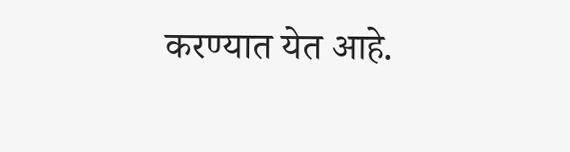करण्यात येत आहे.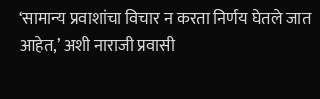‘सामान्य प्रवाशांचा विचार न करता निर्णय घेतले जात आहेत,’ अशी नाराजी प्रवासी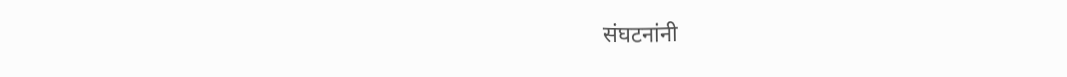संघटनांनी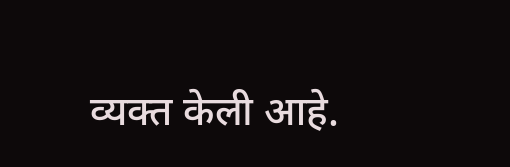व्यक्त केली आहे.